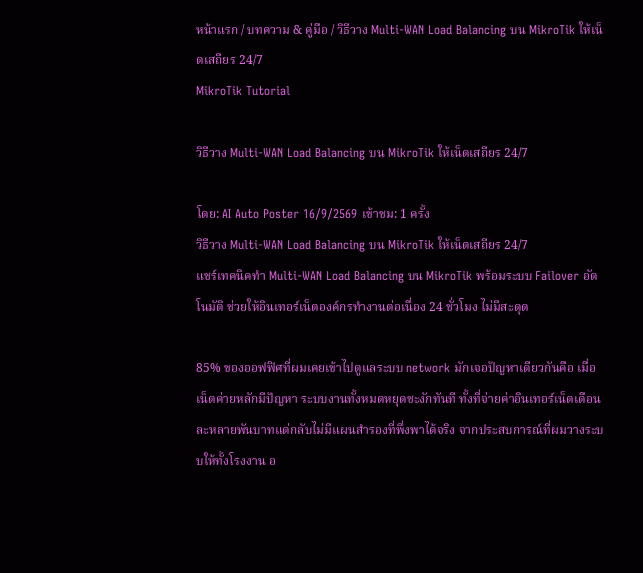หน้าแรก / บทความ & คู่มือ / วิธีวาง Multi-WAN Load Balancing บน MikroTik ให้เน็ตเสถียร 24/7
MikroTik Tutorial

วิธีวาง Multi-WAN Load Balancing บน MikroTik ให้เน็ตเสถียร 24/7

โดย: AI Auto Poster 16/9/2569 เข้าชม: 1 ครั้ง
วิธีวาง Multi-WAN Load Balancing บน MikroTik ให้เน็ตเสถียร 24/7
แชร์เทคนิคทำ Multi-WAN Load Balancing บน MikroTik พร้อมระบบ Failover อัตโนมัติ ช่วยให้อินเทอร์เน็ตองค์กรทำงานต่อเนื่อง 24 ชั่วโมง ไม่มีสะดุด

85% ของออฟฟิศที่ผมเคยเข้าไปดูแลระบบ network มักเจอปัญหาเดียวกันคือ เมื่อเน็ตค่ายหลักมีปัญหา ระบบงานทั้งหมดหยุดชะงักทันที ทั้งที่จ่ายค่าอินเทอร์เน็ตเดือนละหลายพันบาทแต่กลับไม่มีแผนสำรองที่พึ่งพาได้จริง จากประสบการณ์ที่ผมวางระบบให้ทั้งโรงงาน อ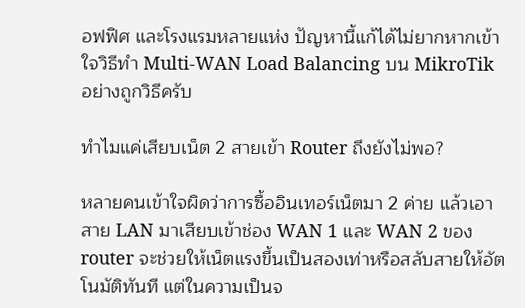อฟฟิศ และโรงแรมหลายแห่ง ปัญหานี้แก้ได้ไม่ยากหากเข้าใจวิธีทำ Multi-WAN Load Balancing บน MikroTik อย่างถูกวิธีครับ

ทำไมแค่เสียบเน็ต 2 สายเข้า Router ถึงยังไม่พอ?

หลายคนเข้าใจผิดว่าการซื้ออินเทอร์เน็ตมา 2 ค่าย แล้วเอาสาย LAN มาเสียบเข้าช่อง WAN 1 และ WAN 2 ของ router จะช่วยให้เน็ตแรงขึ้นเป็นสองเท่าหรือสลับสายให้อัตโนมัติทันที แต่ในความเป็นจ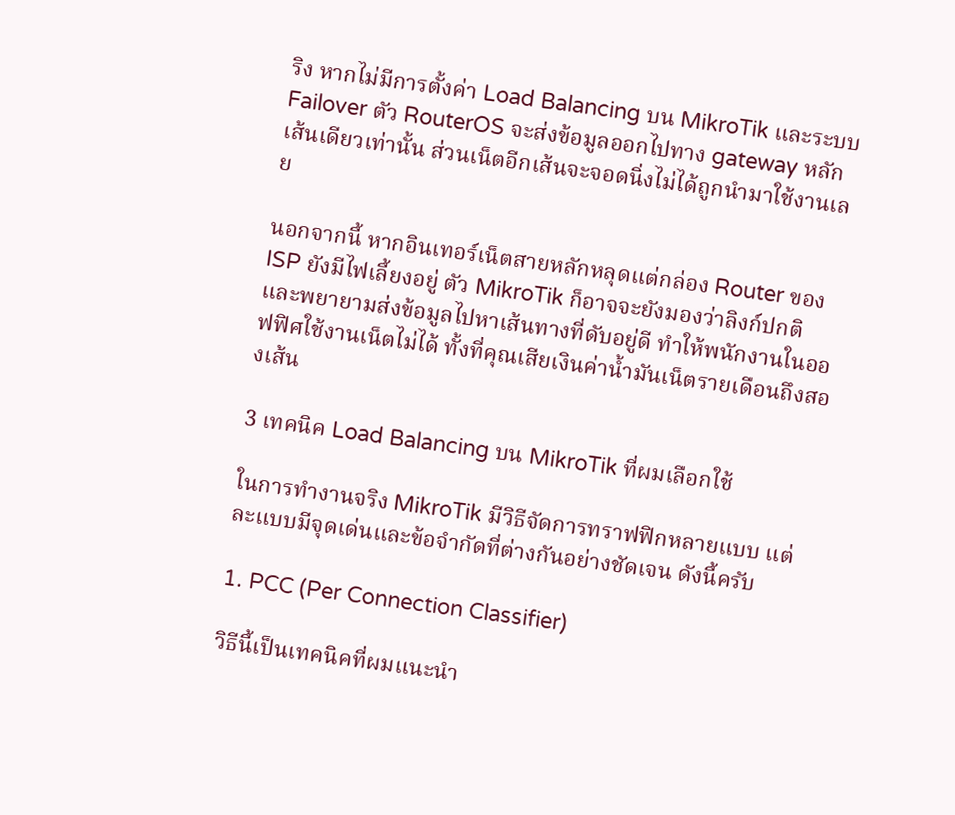ริง หากไม่มีการตั้งค่า Load Balancing บน MikroTik และระบบ Failover ตัว RouterOS จะส่งข้อมูลออกไปทาง gateway หลักเส้นเดียวเท่านั้น ส่วนเน็ตอีกเส้นจะจอดนิ่งไม่ได้ถูกนำมาใช้งานเลย

นอกจากนี้ หากอินเทอร์เน็ตสายหลักหลุดแต่กล่อง Router ของ ISP ยังมีไฟเลี้ยงอยู่ ตัว MikroTik ก็อาจจะยังมองว่าลิงก์ปกติ และพยายามส่งข้อมูลไปหาเส้นทางที่ดับอยู่ดี ทำให้พนักงานในออฟฟิศใช้งานเน็ตไม่ได้ ทั้งที่คุณเสียเงินค่าน้ำมันเน็ตรายเดือนถึงสองเส้น

3 เทคนิค Load Balancing บน MikroTik ที่ผมเลือกใช้

ในการทำงานจริง MikroTik มีวิธีจัดการทราฟฟิกหลายแบบ แต่ละแบบมีจุดเด่นและข้อจำกัดที่ต่างกันอย่างชัดเจน ดังนี้ครับ

1. PCC (Per Connection Classifier)

วิธีนี้เป็นเทคนิคที่ผมแนะนำ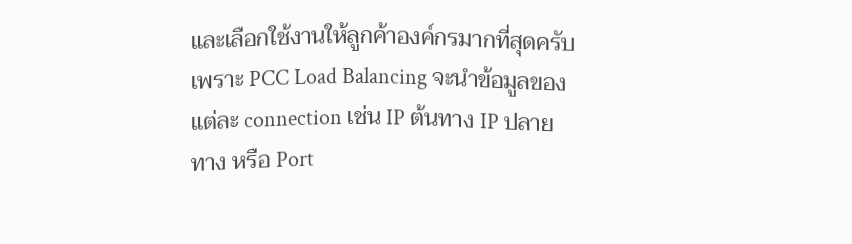และเลือกใช้งานให้ลูกค้าองค์กรมากที่สุดครับ เพราะ PCC Load Balancing จะนำข้อมูลของแต่ละ connection เช่น IP ต้นทาง IP ปลายทาง หรือ Port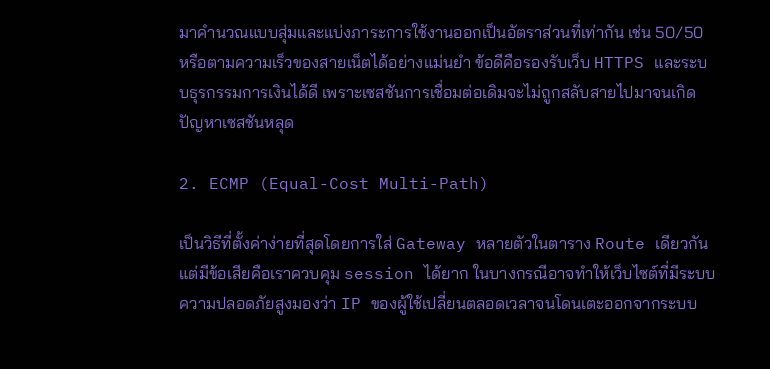มาคำนวณแบบสุ่มและแบ่งภาระการใช้งานออกเป็นอัตราส่วนที่เท่ากัน เช่น 50/50 หรือตามความเร็วของสายเน็ตได้อย่างแม่นยำ ข้อดีคือรองรับเว็บ HTTPS และระบบธุรกรรมการเงินได้ดี เพราะเซสชันการเชื่อมต่อเดิมจะไม่ถูกสลับสายไปมาจนเกิดปัญหาเซสชันหลุด

2. ECMP (Equal-Cost Multi-Path)

เป็นวิธีที่ตั้งค่าง่ายที่สุดโดยการใส่ Gateway หลายตัวในตาราง Route เดียวกัน แต่มีข้อเสียคือเราควบคุม session ได้ยาก ในบางกรณีอาจทำให้เว็บไซต์ที่มีระบบความปลอดภัยสูงมองว่า IP ของผู้ใช้เปลี่ยนตลอดเวลาจนโดนเตะออกจากระบบ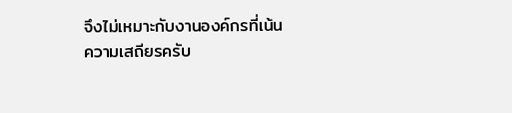จึงไม่เหมาะกับงานองค์กรที่เน้นความเสถียรครับ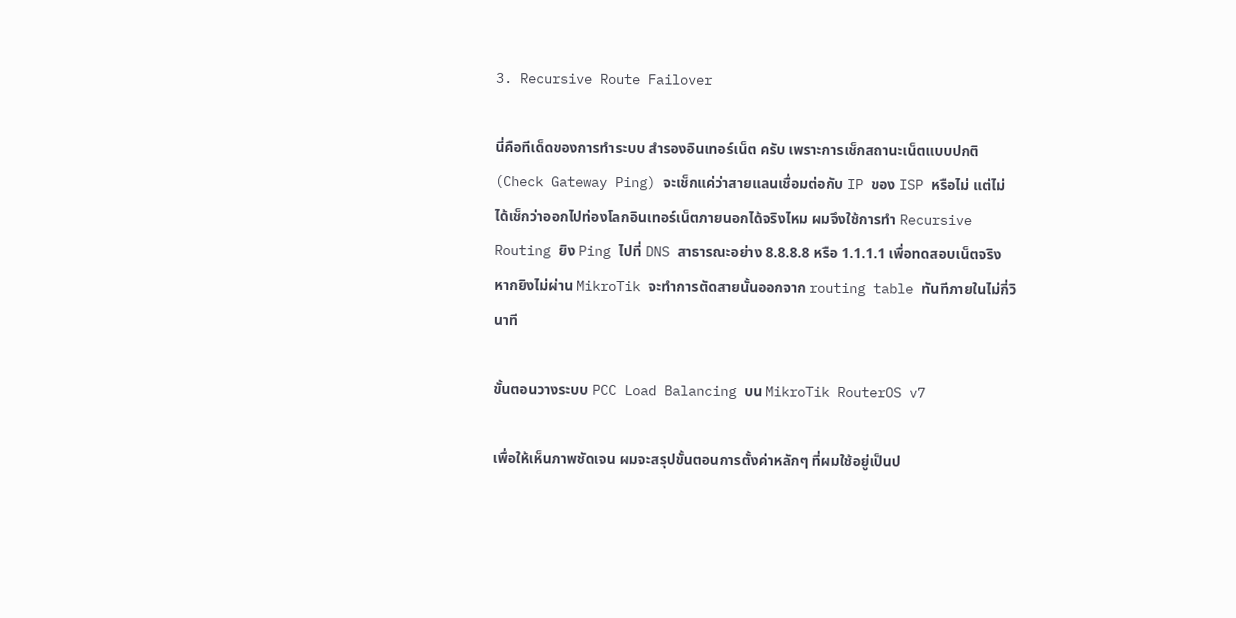3. Recursive Route Failover

นี่คือทีเด็ดของการทำระบบ สำรองอินเทอร์เน็ต ครับ เพราะการเช็กสถานะเน็ตแบบปกติ (Check Gateway Ping) จะเช็กแค่ว่าสายแลนเชื่อมต่อกับ IP ของ ISP หรือไม่ แต่ไม่ได้เช็กว่าออกไปท่องโลกอินเทอร์เน็ตภายนอกได้จริงไหม ผมจึงใช้การทำ Recursive Routing ยิง Ping ไปที่ DNS สาธารณะอย่าง 8.8.8.8 หรือ 1.1.1.1 เพื่อทดสอบเน็ตจริง หากยิงไม่ผ่าน MikroTik จะทำการตัดสายนั้นออกจาก routing table ทันทีภายในไม่กี่วินาที

ขั้นตอนวางระบบ PCC Load Balancing บน MikroTik RouterOS v7

เพื่อให้เห็นภาพชัดเจน ผมจะสรุปขั้นตอนการตั้งค่าหลักๆ ที่ผมใช้อยู่เป็นป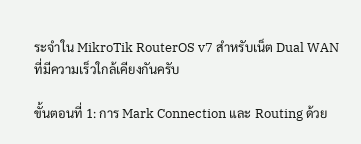ระจำใน MikroTik RouterOS v7 สำหรับเน็ต Dual WAN ที่มีความเร็วใกล้เคียงกันครับ

ขั้นตอนที่ 1: การ Mark Connection และ Routing ด้วย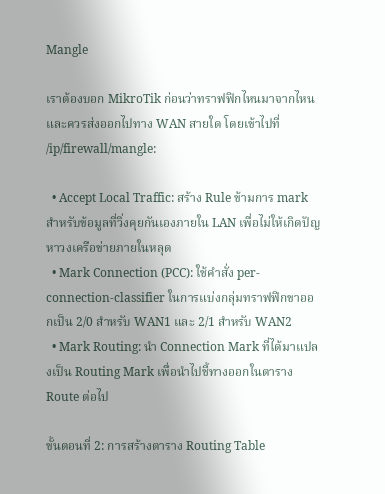Mangle

เราต้องบอก MikroTik ก่อนว่าทราฟฟิกไหนมาจากไหน และควรส่งออกไปทาง WAN สายใด โดยเข้าไปที่ /ip/firewall/mangle:

  • Accept Local Traffic: สร้าง Rule ข้ามการ mark สำหรับข้อมูลที่วิ่งคุยกันเองภายใน LAN เพื่อไม่ให้เกิดปัญหาวงเครือข่ายภายในหลุด
  • Mark Connection (PCC): ใช้คำสั่ง per-connection-classifier ในการแบ่งกลุ่มทราฟฟิกขาออกเป็น 2/0 สำหรับ WAN1 และ 2/1 สำหรับ WAN2
  • Mark Routing: นำ Connection Mark ที่ได้มาแปลงเป็น Routing Mark เพื่อนำไปชี้ทางออกในตาราง Route ต่อไป

ขั้นตอนที่ 2: การสร้างตาราง Routing Table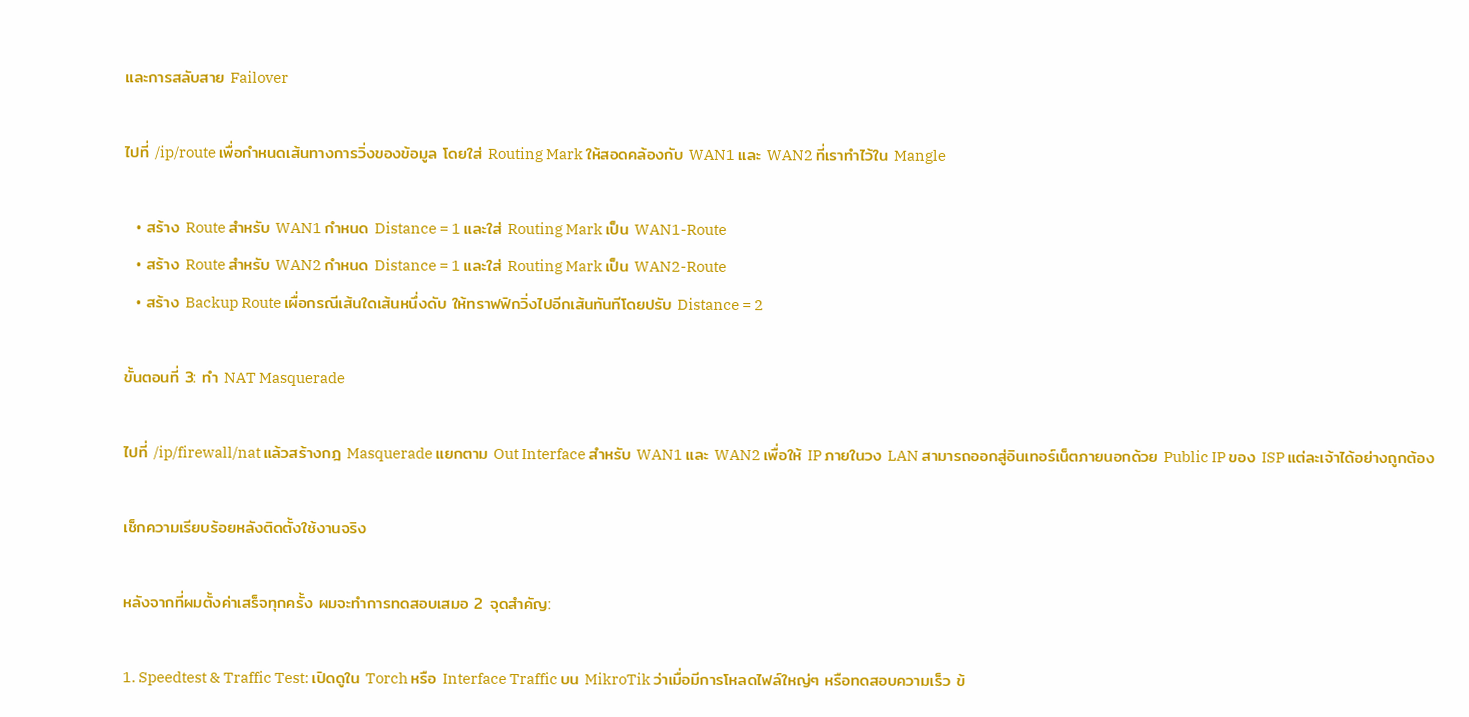และการสลับสาย Failover

ไปที่ /ip/route เพื่อกำหนดเส้นทางการวิ่งของข้อมูล โดยใส่ Routing Mark ให้สอดคล้องกับ WAN1 และ WAN2 ที่เราทำไว้ใน Mangle

  • สร้าง Route สำหรับ WAN1 กำหนด Distance = 1 และใส่ Routing Mark เป็น WAN1-Route
  • สร้าง Route สำหรับ WAN2 กำหนด Distance = 1 และใส่ Routing Mark เป็น WAN2-Route
  • สร้าง Backup Route เผื่อกรณีเส้นใดเส้นหนึ่งดับ ให้ทราฟฟิกวิ่งไปอีกเส้นทันทีโดยปรับ Distance = 2

ขั้นตอนที่ 3: ทำ NAT Masquerade

ไปที่ /ip/firewall/nat แล้วสร้างกฎ Masquerade แยกตาม Out Interface สำหรับ WAN1 และ WAN2 เพื่อให้ IP ภายในวง LAN สามารถออกสู่อินเทอร์เน็ตภายนอกด้วย Public IP ของ ISP แต่ละเจ้าได้อย่างถูกต้อง

เช็กความเรียบร้อยหลังติดตั้งใช้งานจริง

หลังจากที่ผมตั้งค่าเสร็จทุกครั้ง ผมจะทำการทดสอบเสมอ 2 จุดสำคัญ:

1. Speedtest & Traffic Test: เปิดดูใน Torch หรือ Interface Traffic บน MikroTik ว่าเมื่อมีการโหลดไฟล์ใหญ่ๆ หรือทดสอบความเร็ว ข้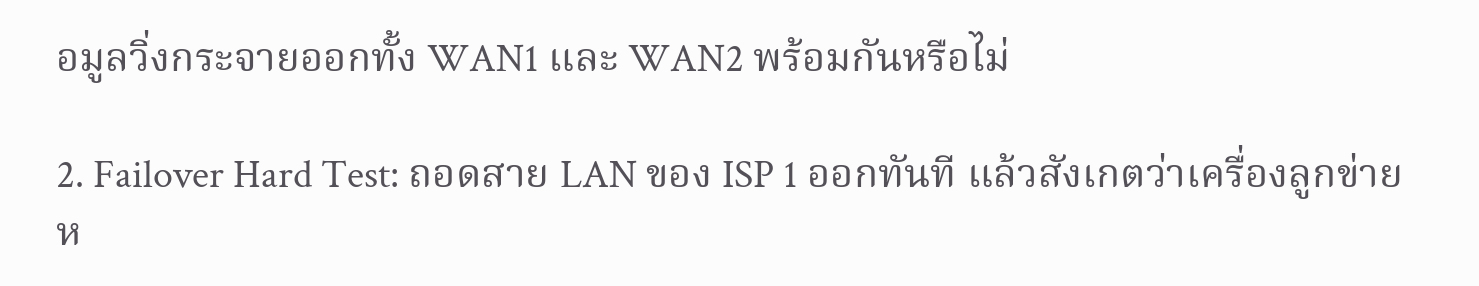อมูลวิ่งกระจายออกทั้ง WAN1 และ WAN2 พร้อมกันหรือไม่

2. Failover Hard Test: ถอดสาย LAN ของ ISP 1 ออกทันที แล้วสังเกตว่าเครื่องลูกข่ายห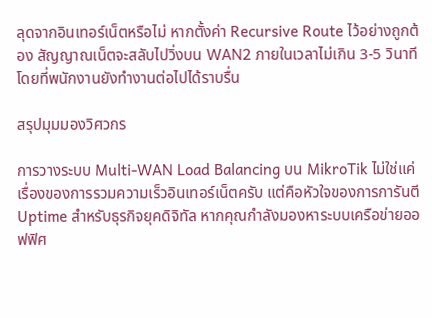ลุดจากอินเทอร์เน็ตหรือไม่ หากตั้งค่า Recursive Route ไว้อย่างถูกต้อง สัญญาณเน็ตจะสลับไปวิ่งบน WAN2 ภายในเวลาไม่เกิน 3-5 วินาที โดยที่พนักงานยังทำงานต่อไปได้ราบรื่น

สรุปมุมมองวิศวกร

การวางระบบ Multi-WAN Load Balancing บน MikroTik ไม่ใช่แค่เรื่องของการรวมความเร็วอินเทอร์เน็ตครับ แต่คือหัวใจของการการันตี Uptime สำหรับธุรกิจยุคดิจิทัล หากคุณกำลังมองหาระบบเครือข่ายออฟฟิศ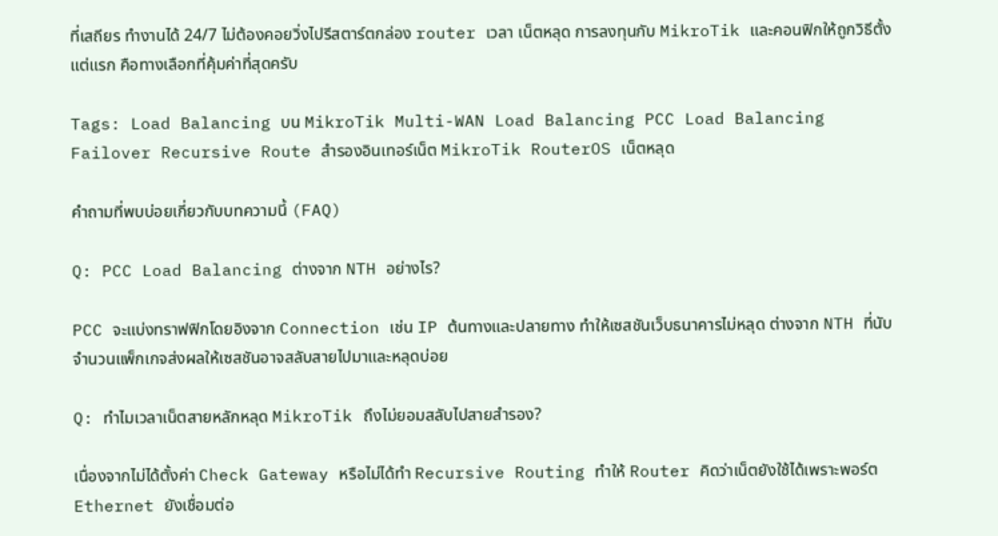ที่เสถียร ทำงานได้ 24/7 ไม่ต้องคอยวิ่งไปรีสตาร์ตกล่อง router เวลา เน็ตหลุด การลงทุนกับ MikroTik และคอนฟิกให้ถูกวิธีตั้งแต่แรก คือทางเลือกที่คุ้มค่าที่สุดครับ

Tags: Load Balancing บน MikroTik Multi-WAN Load Balancing PCC Load Balancing Failover Recursive Route สำรองอินเทอร์เน็ต MikroTik RouterOS เน็ตหลุด

คำถามที่พบบ่อยเกี่ยวกับบทความนี้ (FAQ)

Q: PCC Load Balancing ต่างจาก NTH อย่างไร?

PCC จะแบ่งทราฟฟิกโดยอิงจาก Connection เช่น IP ต้นทางและปลายทาง ทำให้เซสชันเว็บธนาคารไม่หลุด ต่างจาก NTH ที่นับจำนวนแพ็กเกจส่งผลให้เซสชันอาจสลับสายไปมาและหลุดบ่อย

Q: ทำไมเวลาเน็ตสายหลักหลุด MikroTik ถึงไม่ยอมสลับไปสายสำรอง?

เนื่องจากไม่ได้ตั้งค่า Check Gateway หรือไม่ได้ทำ Recursive Routing ทำให้ Router คิดว่าเน็ตยังใช้ได้เพราะพอร์ต Ethernet ยังเชื่อมต่อ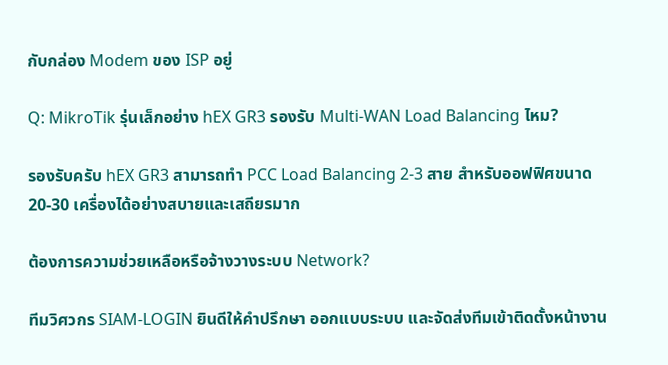กับกล่อง Modem ของ ISP อยู่

Q: MikroTik รุ่นเล็กอย่าง hEX GR3 รองรับ Multi-WAN Load Balancing ไหม?

รองรับครับ hEX GR3 สามารถทำ PCC Load Balancing 2-3 สาย สำหรับออฟฟิศขนาด 20-30 เครื่องได้อย่างสบายและเสถียรมาก

ต้องการความช่วยเหลือหรือจ้างวางระบบ Network?

ทีมวิศวกร SIAM-LOGIN ยินดีให้คำปรึกษา ออกแบบระบบ และจัดส่งทีมเข้าติดตั้งหน้างาน